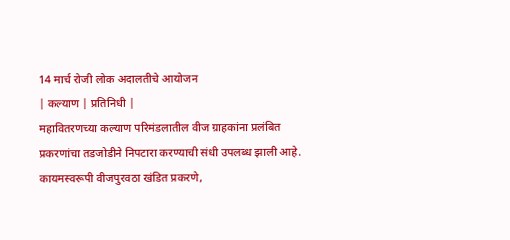14 मार्च रोजी लोक अदालतीचे आयोजन
| कल्याण | प्रतिनिधी |
महावितरणच्या कल्याण परिमंडलातील वीज ग्राहकांना प्रलंबित प्रकरणांचा तडजोडीने निपटारा करण्याची संधी उपलब्ध झाली आहे. कायमस्वरूपी वीजपुरवठा खंडित प्रकरणे,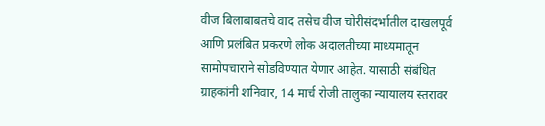वीज बिलाबाबतचे वाद तसेच वीज चोरीसंदर्भातील दाखलपूर्व आणि प्रलंबित प्रकरणे लोक अदालतीच्या माध्यमातून सामोपचाराने सोडविण्यात येणार आहेत. यासाठी संबंधित ग्राहकांनी शनिवार, 14 मार्च रोजी तालुका न्यायालय स्तरावर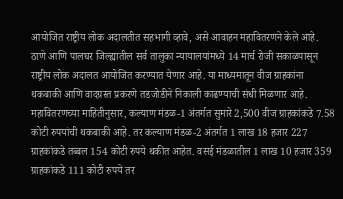आयोजित राष्ट्रीय लोक अदालतीत सहभागी व्हावे, असे आवाहन महावितरणने केले आहे.
ठाणे आणि पालघर जिल्ह्यातील सर्व तालुका न्यायालयांमध्ये 14 मार्च रोजी सकाळपासून राष्ट्रीय लोक अदालत आयोजित करण्यात येणार आहे. या माध्यमातून वीज ग्राहकांना थकबाकी आणि वादग्रस्त प्रकरणे तडजोडीने निकाली काढण्याची संधी मिळणार आहे. महावितरणच्या माहितीनुसार, कल्याण मंडळ-1 अंतर्गत सुमारे 2,500 वीज ग्राहकांकडे 7.58 कोटी रुपयांची थकबाकी आहे. तर कल्याण मंडळ-2 अंतर्गत 1 लाख 18 हजार 227 ग्राहकांकडे तब्बल 154 कोटी रुपये थकीत आहेत. वसई मंडळातील 1 लाख 10 हजार 359 ग्राहकांकडे 111 कोटी रुपये तर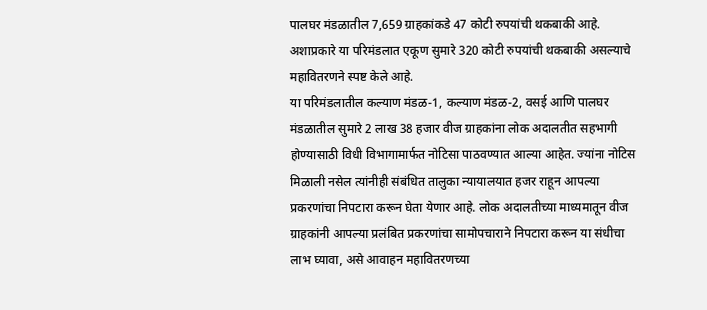पालघर मंडळातील 7,659 ग्राहकांकडे 47 कोटी रुपयांची थकबाकी आहे. अशाप्रकारे या परिमंडलात एकूण सुमारे 320 कोटी रुपयांची थकबाकी असल्याचे महावितरणने स्पष्ट केले आहे.
या परिमंडलातील कल्याण मंडळ-1, कल्याण मंडळ-2, वसई आणि पालघर मंडळातील सुमारे 2 लाख 38 हजार वीज ग्राहकांना लोक अदालतीत सहभागी होण्यासाठी विधी विभागामार्फत नोटिसा पाठवण्यात आल्या आहेत. ज्यांना नोटिस मिळाली नसेल त्यांनीही संबंधित तालुका न्यायालयात हजर राहून आपल्या प्रकरणांचा निपटारा करून घेता येणार आहे. लोक अदालतीच्या माध्यमातून वीज ग्राहकांनी आपल्या प्रलंबित प्रकरणांचा सामोपचाराने निपटारा करून या संधीचा लाभ घ्यावा, असे आवाहन महावितरणच्या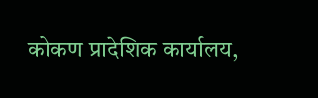कोकण प्रादेशिक कार्यालय,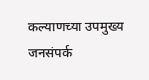कल्याणच्या उपमुख्य जनसंपर्क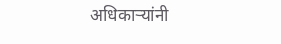अधिकाऱ्यांनी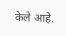केले आहे.